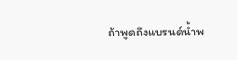ถ้าพูดถึงแบรนด์น้ำพ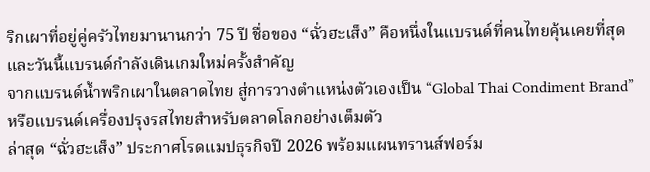ริกเผาที่อยู่คู่ครัวไทยมานานกว่า 75 ปี ชื่อของ “ฉั่วฮะเส็ง” คือหนึ่งในแบรนด์ที่คนไทยคุ้นเคยที่สุด และวันนี้แบรนด์กำลังเดินเกมใหม่ครั้งสำคัญ
จากแบรนด์น้ำพริกเผาในตลาดไทย สู่การวางตำแหน่งตัวเองเป็น “Global Thai Condiment Brand” หรือแบรนด์เครื่องปรุงรสไทยสำหรับตลาดโลกอย่างเต็มตัว
ล่าสุด “ฉั่วฮะเส็ง” ประกาศโรดแมปธุรกิจปี 2026 พร้อมแผนทรานส์ฟอร์ม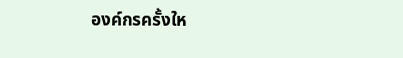องค์กรครั้งให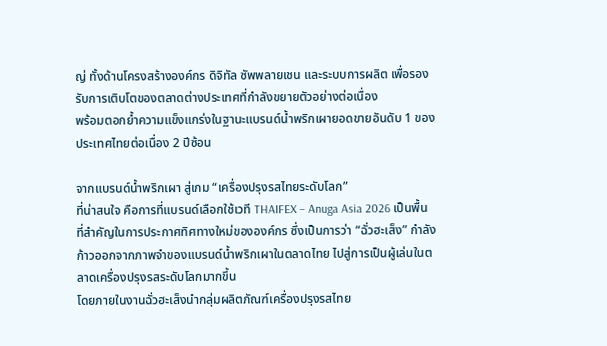ญ่ ทั้งด้านโครงสร้างองค์กร ดิจิทัล ซัพพลายเชน และระบบการผลิต เพื่อรองรับการเติบโตของตลาดต่างประเทศที่กำลังขยายตัวอย่างต่อเนื่อง
พร้อมตอกย้ำความแข็งแกร่งในฐานะแบรนด์น้ำพริกเผายอดขายอันดับ 1 ของประเทศไทยต่อเนื่อง 2 ปีซ้อน

จากแบรนด์น้ำพริกเผา สู่เกม “เครื่องปรุงรสไทยระดับโลก”
ที่น่าสนใจ คือการที่แบรนด์เลือกใช้เวที THAIFEX – Anuga Asia 2026 เป็นพื้นที่สำคัญในการประกาศทิศทางใหม่ขององค์กร ซึ่งเป็นการว่า “ฉั่วฮะเส็ง” กำลังก้าวออกจากภาพจำของแบรนด์น้ำพริกเผาในตลาดไทย ไปสู่การเป็นผู้เล่นในตลาดเครื่องปรุงรสระดับโลกมากขึ้น
โดยภายในงานฉั่วฮะเส็งนำกลุ่มผลิตภัณฑ์เครื่องปรุงรสไทย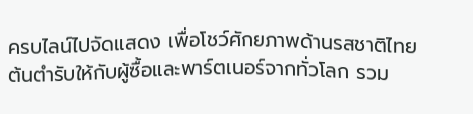ครบไลน์ไปจัดแสดง เพื่อโชว์ศักยภาพด้านรสชาติไทยต้นตำรับให้กับผู้ซื้อและพาร์ตเนอร์จากทั่วโลก รวม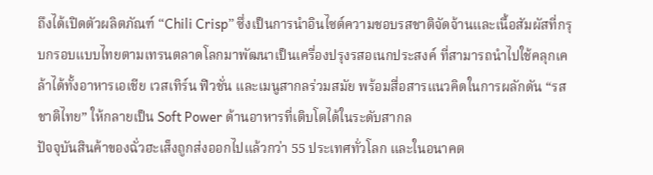ถึงได้เปิดตัวผลิตภัณฑ์ “Chili Crisp” ซึ่งเป็นการนำอินไซต์ความชอบรสชาติจัดจ้านและเนื้อสัมผัสที่กรุบกรอบแบบไทยตามเทรนตลาดโลกมาพัฒนาเป็นเครื่องปรุงรสอเนกประสงค์ ที่สามารถนำไปใช้คลุกเคล้าได้ทั้งอาหารเอเชีย เวสเทิร์น ฟิวชั่น และเมนูสากลร่วมสมัย พร้อมสื่อสารแนวคิดในการผลักดัน “รสชาติไทย” ให้กลายเป็น Soft Power ด้านอาหารที่เติบโตได้ในระดับสากล
ปัจจุบันสินค้าของฉั่วฮะเส็งถูกส่งออกไปแล้วกว่า 55 ประเทศทั่วโลก และในอนาคต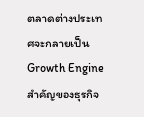ตลาดต่างประเทศจะกลายเป็น Growth Engine สำคัญของธุรกิจ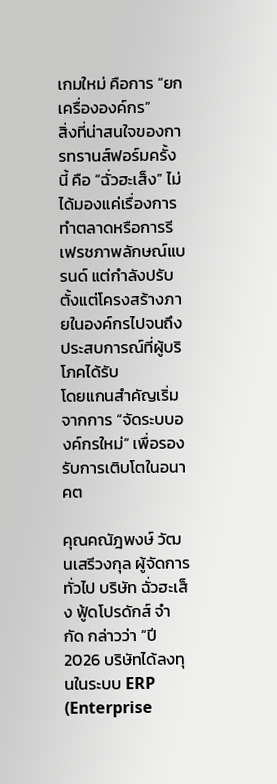เกมใหม่ คือการ “ยกเครื่ององค์กร”
สิ่งที่น่าสนใจของการทรานส์ฟอร์มครั้งนี้ คือ “ฉั่วฮะเส็ง” ไม่ได้มองแค่เรื่องการทำตลาดหรือการรีเฟรชภาพลักษณ์แบรนด์ แต่กำลังปรับตั้งแต่โครงสร้างภายในองค์กรไปจนถึงประสบการณ์ที่ผู้บริโภคได้รับ
โดยแกนสำคัญเริ่มจากการ “จัดระบบองค์กรใหม่” เพื่อรองรับการเติบโตในอนาคต

คุณคณัฎพงษ์ วัฒนเสรีวงกุล ผู้จัดการทั่วไป บริษัท ฉั่วฮะเส็ง ฟู้ดโปรดักส์ จำกัด กล่าวว่า “ปี 2026 บริษัทได้ลงทุนในระบบ ERP (Enterprise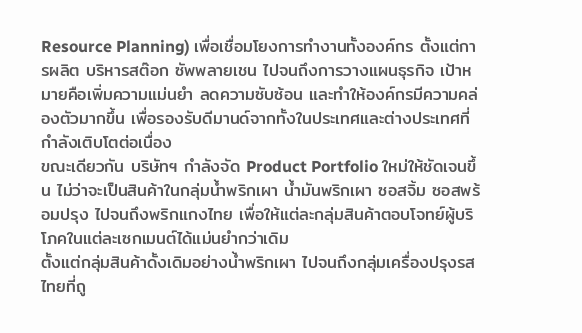Resource Planning) เพื่อเชื่อมโยงการทำงานทั้งองค์กร ตั้งแต่การผลิต บริหารสต๊อก ซัพพลายเชน ไปจนถึงการวางแผนธุรกิจ เป้าหมายคือเพิ่มความแม่นยำ ลดความซับซ้อน และทำให้องค์กรมีความคล่องตัวมากขึ้น เพื่อรองรับดีมานด์จากทั้งในประเทศและต่างประเทศที่กำลังเติบโตต่อเนื่อง
ขณะเดียวกัน บริษัทฯ กำลังจัด Product Portfolio ใหม่ให้ชัดเจนขึ้น ไม่ว่าจะเป็นสินค้าในกลุ่มน้ำพริกเผา น้ำมันพริกเผา ซอสจิ้ม ซอสพร้อมปรุง ไปจนถึงพริกแกงไทย เพื่อให้แต่ละกลุ่มสินค้าตอบโจทย์ผู้บริโภคในแต่ละเซกเมนต์ได้แม่นยำกว่าเดิม
ตั้งแต่กลุ่มสินค้าดั้งเดิมอย่างน้ำพริกเผา ไปจนถึงกลุ่มเครื่องปรุงรสไทยที่ถู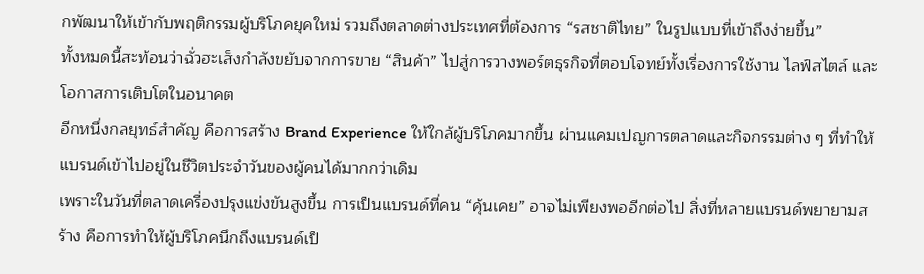กพัฒนาให้เข้ากับพฤติกรรมผู้บริโภคยุคใหม่ รวมถึงตลาดต่างประเทศที่ต้องการ “รสชาติไทย” ในรูปแบบที่เข้าถึงง่ายขึ้น”
ทั้งหมดนี้สะท้อนว่าฉั่วฮะเส็งกำลังขยับจากการขาย “สินค้า” ไปสู่การวางพอร์ตธุรกิจที่ตอบโจทย์ทั้งเรื่องการใช้งาน ไลฟ์สไตล์ และโอกาสการเติบโตในอนาคต
อีกหนึ่งกลยุทธ์สำคัญ คือการสร้าง Brand Experience ให้ใกล้ผู้บริโภคมากขึ้น ผ่านแคมเปญการตลาดและกิจกรรมต่าง ๆ ที่ทำให้แบรนด์เข้าไปอยู่ในชีวิตประจำวันของผู้คนได้มากกว่าเดิม
เพราะในวันที่ตลาดเครื่องปรุงแข่งขันสูงขึ้น การเป็นแบรนด์ที่คน “คุ้นเคย” อาจไม่เพียงพออีกต่อไป สิ่งที่หลายแบรนด์พยายามสร้าง คือการทำให้ผู้บริโภคนึกถึงแบรนด์เป็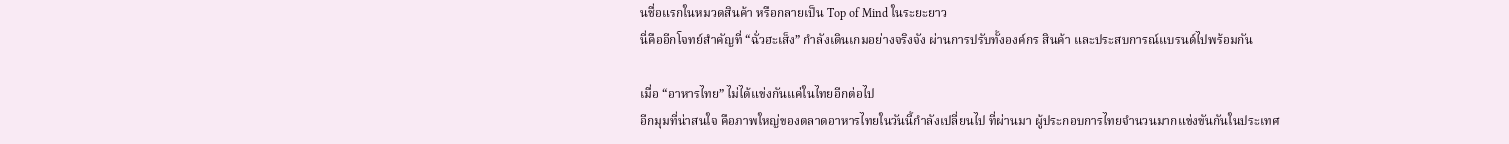นชื่อแรกในหมวดสินค้า หรือกลายเป็น Top of Mind ในระยะยาว
นี่คืออีกโจทย์สำคัญที่ “ฉั่วฮะเส็ง” กำลังเดินเกมอย่างจริงจัง ผ่านการปรับทั้งองค์กร สินค้า และประสบการณ์แบรนด์ไปพร้อมกัน

เมื่อ “อาหารไทย” ไม่ได้แข่งกันแค่ในไทยอีกต่อไป
อีกมุมที่น่าสนใจ คือภาพใหญ่ของตลาดอาหารไทยในวันนี้กำลังเปลี่ยนไป ที่ผ่านมา ผู้ประกอบการไทยจำนวนมากแข่งขันกันในประเทศ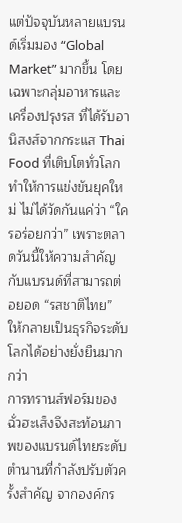แต่ปัจจุบันหลายแบรนด์เริ่มมอง “Global Market” มากขึ้น โดยเฉพาะกลุ่มอาหารและเครื่องปรุงรส ที่ได้รับอานิสงส์จากกระแส Thai Food ที่เติบโตทั่วโลก
ทำให้การแข่งขันยุคใหม่ ไม่ได้วัดกันแค่ว่า “ใครอร่อยกว่า” เพราะตลาดวันนี้ให้ความสำคัญกับแบรนด์ที่สามารถต่อยอด “รสชาติไทย” ให้กลายเป็นธุรกิจระดับโลกได้อย่างยั่งยืนมากกว่า
การทรานส์ฟอร์มของฉั่วฮะเส็งจึงสะท้อนภาพของแบรนด์ไทยระดับตำนานที่กำลังปรับตัวครั้งสำคัญ จากองค์กร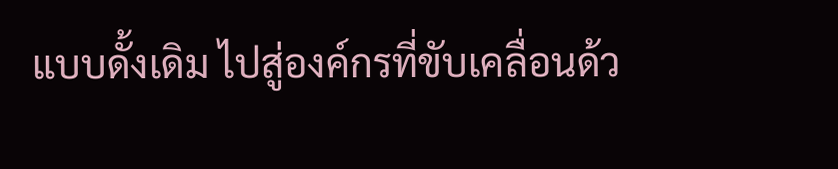แบบดั้งเดิม ไปสู่องค์กรที่ขับเคลื่อนด้ว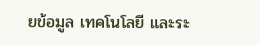ยข้อมูล เทคโนโลยี และระ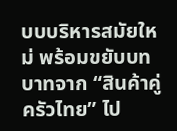บบบริหารสมัยใหม่ พร้อมขยับบทบาทจาก “สินค้าคู่ครัวไทย” ไป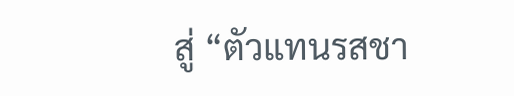สู่ “ตัวแทนรสชา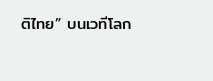ติไทย” บนเวทีโลก